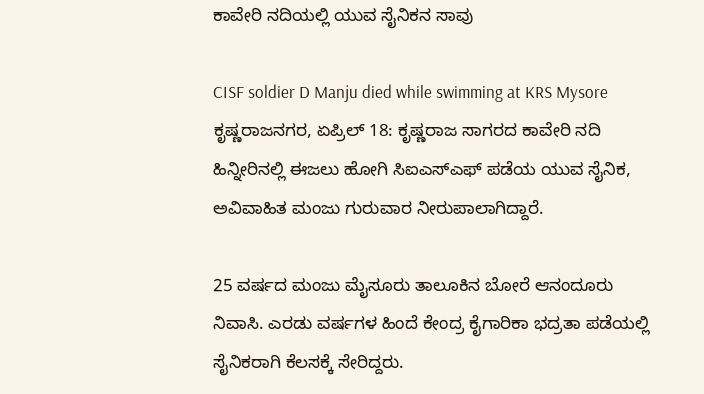ಕಾವೇರಿ ನದಿಯಲ್ಲಿ ಯುವ ಸೈನಿಕನ ಸಾವು

CISF soldier D Manju died while swimming at KRS Mysore
ಕೃಷ್ಣರಾಜನಗರ, ಏಪ್ರಿಲ್ 18: ಕೃಷ್ಣರಾಜ ಸಾಗರದ ಕಾವೇರಿ ನದಿ ಹಿನ್ನೀರಿನಲ್ಲಿ ಈಜಲು ಹೋಗಿ ಸಿಐಎಸ್ಎಫ್ ಪಡೆಯ ಯುವ ಸೈನಿಕ, ಅವಿವಾಹಿತ ಮಂಜು ಗುರುವಾರ ನೀರುಪಾಲಾಗಿದ್ದಾರೆ.

25 ವರ್ಷದ ಮಂಜು ಮೈಸೂರು ತಾಲೂಕಿನ ಬೋರೆ ಆನಂದೂರು ನಿವಾಸಿ. ಎರಡು ವರ್ಷಗಳ ಹಿಂದೆ ಕೇಂದ್ರ ಕೈಗಾರಿಕಾ ಭದ್ರತಾ ಪಡೆಯಲ್ಲಿ ಸೈನಿಕರಾಗಿ ಕೆಲಸಕ್ಕೆ ಸೇರಿದ್ದರು.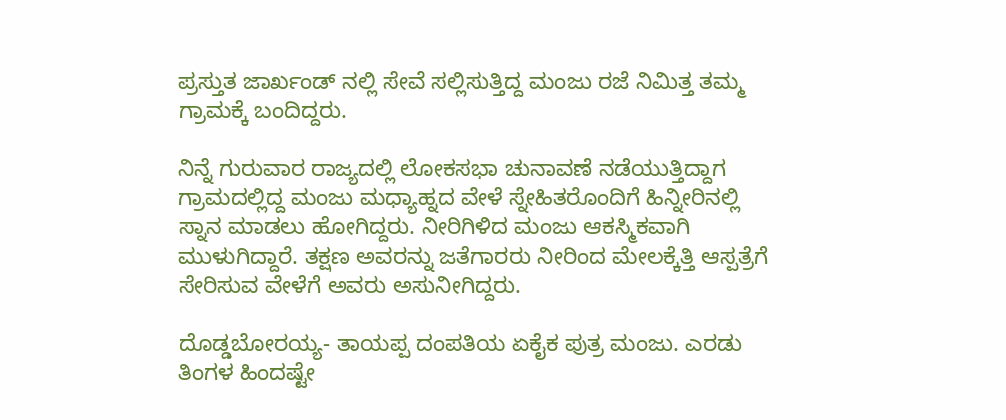ಪ್ರಸ್ತುತ ಜಾರ್ಖಂಡ್ ನಲ್ಲಿ ಸೇವೆ ಸಲ್ಲಿಸುತ್ತಿದ್ದ ಮಂಜು ರಜೆ ನಿಮಿತ್ತ ತಮ್ಮ ಗ್ರಾಮಕ್ಕೆ ಬಂದಿದ್ದರು.

ನಿನ್ನೆ ಗುರುವಾರ ರಾಜ್ಯದಲ್ಲಿ ಲೋಕಸಭಾ ಚುನಾವಣೆ ನಡೆಯುತ್ತಿದ್ದಾಗ ಗ್ರಾಮದಲ್ಲಿದ್ದ ಮಂಜು ಮಧ್ಯಾಹ್ನದ ವೇಳೆ ಸ್ನೇಹಿತರೊಂದಿಗೆ ಹಿನ್ನೀರಿನಲ್ಲಿ ಸ್ನಾನ ಮಾಡಲು ಹೋಗಿದ್ದರು. ನೀರಿಗಿಳಿದ ಮಂಜು ಆಕಸ್ಮಿಕವಾಗಿ ಮುಳುಗಿದ್ದಾರೆ. ತಕ್ಷಣ ಅವರನ್ನು ಜತೆಗಾರರು ನೀರಿಂದ ಮೇಲಕ್ಕೆತ್ತಿ ಆಸ್ಪತ್ರೆಗೆ ಸೇರಿಸುವ ವೇಳೆಗೆ ಅವರು ಅಸುನೀಗಿದ್ದರು.

ದೊಡ್ಡಬೋರಯ್ಯ- ತಾಯಪ್ಪ ದಂಪತಿಯ ಏಕೈಕ ಪುತ್ರ ಮಂಜು. ಎರಡು ತಿಂಗಳ ಹಿಂದಷ್ಟೇ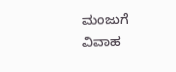ಮಂಜುಗೆ ವಿವಾಹ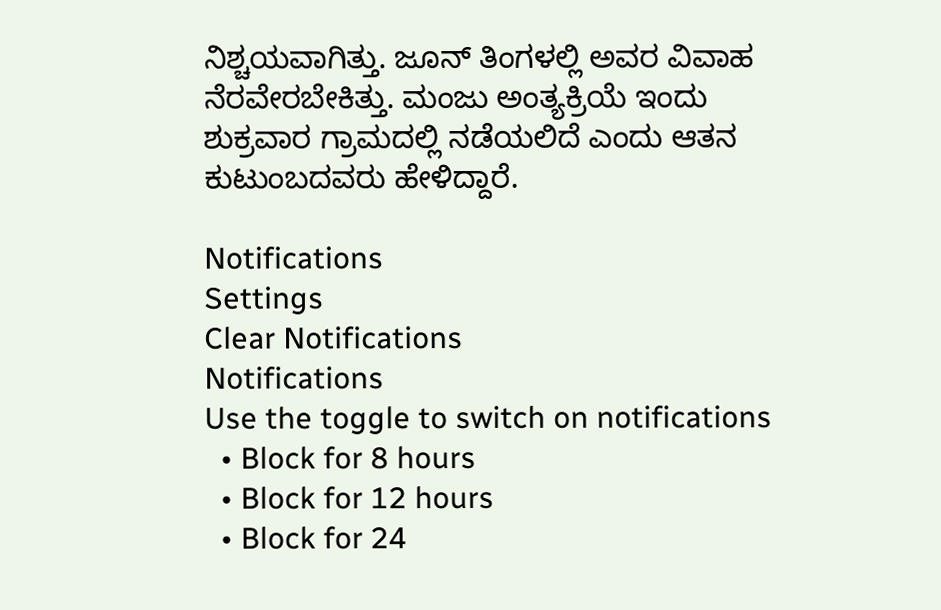ನಿಶ್ಚಯವಾಗಿತ್ತು. ಜೂನ್ ತಿಂಗಳಲ್ಲಿ ಅವರ ವಿವಾಹ ನೆರವೇರಬೇಕಿತ್ತು. ಮಂಜು ಅಂತ್ಯಕ್ರಿಯೆ ಇಂದು ಶುಕ್ರವಾರ ಗ್ರಾಮದಲ್ಲಿ ನಡೆಯಲಿದೆ ಎಂದು ಆತನ ಕುಟುಂಬದವರು ಹೇಳಿದ್ದಾರೆ.

Notifications
Settings
Clear Notifications
Notifications
Use the toggle to switch on notifications
  • Block for 8 hours
  • Block for 12 hours
  • Block for 24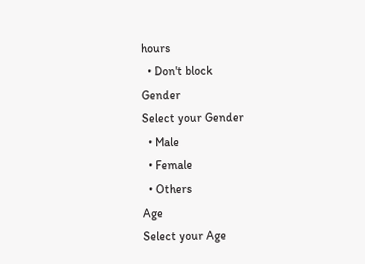hours
  • Don't block
Gender
Select your Gender
  • Male
  • Female
  • Others
Age
Select your Age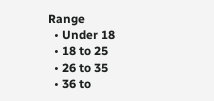Range
  • Under 18
  • 18 to 25
  • 26 to 35
  • 36 to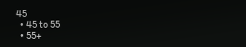45
  • 45 to 55
  • 55+